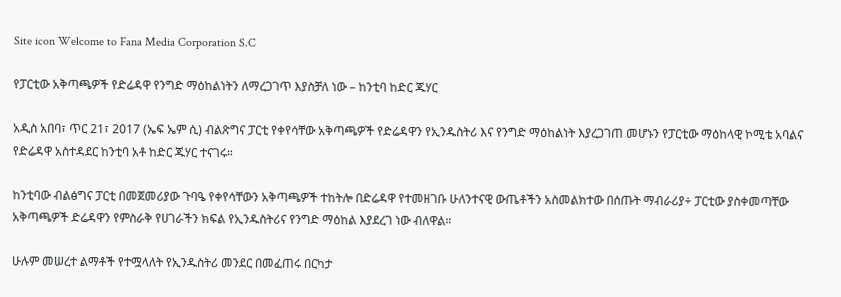Site icon Welcome to Fana Media Corporation S.C

የፓርቲው አቅጣጫዎች የድሬዳዋ የንግድ ማዕከልነትን ለማረጋገጥ እያስቻለ ነው – ከንቲባ ከድር ጁሃር

አዲስ አበባ፣ ጥር 21፣ 2017 (ኤፍ ኤም ሲ) ብልጽግና ፓርቲ የቀየሳቸው አቅጣጫዎች የድሬዳዋን የኢንዱስትሪ እና የንግድ ማዕከልነት እያረጋገጠ መሆኑን የፓርቲው ማዕከላዊ ኮሚቴ አባልና የድሬዳዋ አስተዳደር ከንቲባ አቶ ከድር ጁሃር ተናገሩ።

ከንቲባው ብልፅግና ፓርቲ በመጀመሪያው ጉባዔ የቀየሳቸውን አቅጣጫዎች ተከትሎ በድሬዳዋ የተመዘገቡ ሁለንተናዊ ውጤቶችን አስመልክተው በሰጡት ማብራሪያ÷ ፓርቲው ያስቀመጣቸው አቅጣጫዎች ድሬዳዋን የምስራቅ የሀገራችን ክፍል የኢንዱስትሪና የንግድ ማዕከል እያደረገ ነው ብለዋል።

ሁሉም መሠረተ ልማቶች የተሟላለት የኢንዱስትሪ መንደር በመፈጠሩ በርካታ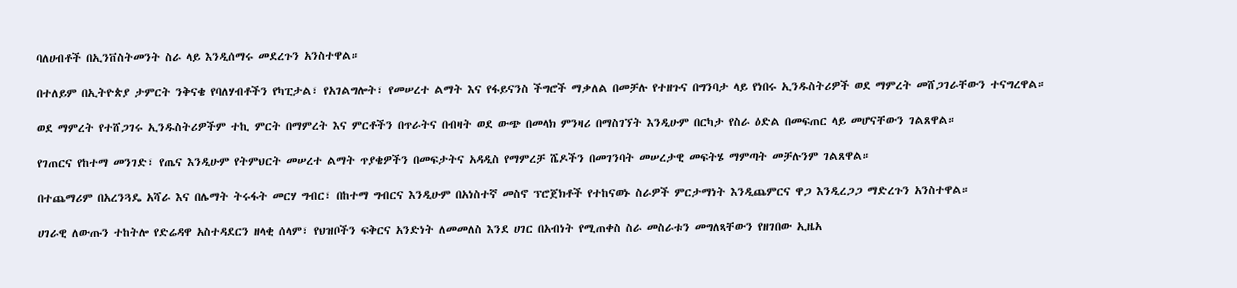ባለሀብቶች በኢንቨስትመንት ስራ ላይ እንዲሰማሩ መደረጉን አንስተዋል።

በተለይም በኢትዮጵያ ታምርት ንቅናቄ የባለሃብቶችን የካፒታል፣ የአገልግሎት፣ የመሠረተ ልማት እና የፋይናንስ ችግሮች ማቃለል በመቻሉ የተዘጉና በግንባታ ላይ የነበሩ ኢንዱስትሪዎች ወደ ማምረት መሸጋገራቸውን ተናግረዋል።

ወደ ማምረት የተሸጋገሩ ኢንዱስትሪዎችም ተኪ ምርት በማምረት እና ምርቶችን በጥራትና በብዛት ወደ ውጭ በመላክ ምንዛሪ በማስገኘት እንዲሁም በርካታ የስራ ዕድል በመፍጠር ላይ መሆናቸውን ገልጸዋል።

የገጠርና የከተማ መንገድ፣ የጤና እንዲሁም የትምህርት መሠረተ ልማት ጥያቄዎችን በመፍታትና አዳዲስ የማምረቻ ሼዶችን በመገንባት መሠረታዊ መፍትሄ ማምጣት መቻሉንም ገልጸዋል።

በተጨማሪም በአረንጓዴ አሻራ እና በሌማት ትሩፋት መርሃ ግብር፣ በከተማ ግብርና እንዲሁም በአነስተኛ መስኖ ፕሮጀክቶች የተከናወኑ ስራዎች ምርታማነት እንዲጨምርና ዋጋ እንዲረጋጋ ማድረጉን አንስተዋል።

ሀገራዊ ለውጡን ተከትሎ የድሬዳዋ አስተዳደርን ዘላቂ ሰላም፣ የህዝቦችን ፍቅርና አንድነት ለመመለስ እንደ ሀገር በአብነት የሚጠቀስ ስራ መስራቱን መግለጻቸውን የዘገበው ኢዜአ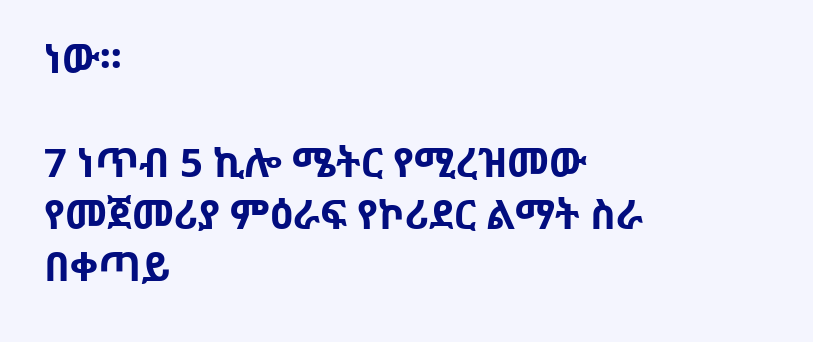ነው፡፡

7 ነጥብ 5 ኪሎ ሜትር የሚረዝመው የመጀመሪያ ምዕራፍ የኮሪደር ልማት ስራ በቀጣይ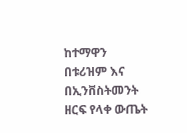ከተማዋን በቱሪዝም እና በኢንቨስትመንት ዘርፍ የላቀ ውጤት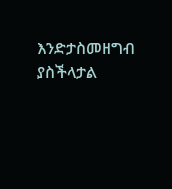እንድታስመዘግብ ያስችላታል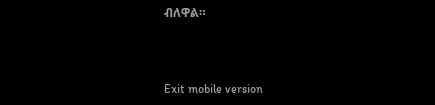ብለዋል።



Exit mobile version